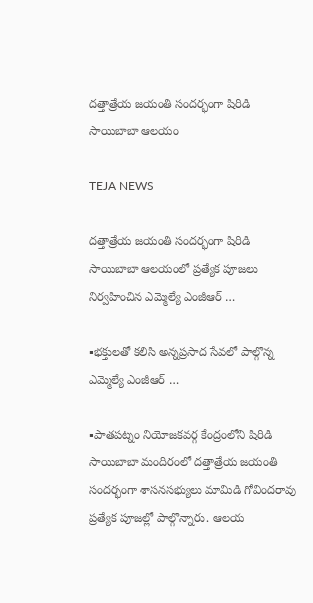దత్తాత్రేయ జయంతి సందర్భంగా షిరిడి సాయిబాబా ఆలయం

TEJA NEWS

దత్తాత్రేయ జయంతి సందర్భంగా షిరిడి సాయిబాబా ఆలయంలో ప్రత్యేక పూజలు నిర్వహించిన ఎమ్మెల్యే ఎంజీఆర్ …

▪భక్తులతో కలిసి అన్నప్రసాద సేవలో పాల్గొన్న ఎమ్మెల్యే ఎంజీఆర్ …

▪పాతపట్నం నియోజకవర్గ కేంద్రంలోని షిరిడి సాయిబాబా మందిరంలో దత్తాత్రేయ జయంతి సందర్భంగా శాసనసభ్యులు మామిడి గోవిందరావు ప్రత్యేక పూజల్లో పాల్గొన్నారు. ఆలయ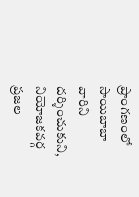ప్రాంగణంలో సాయిబాబా వారిని దర్శించుకుని, నియోజకవర్గ ప్రజల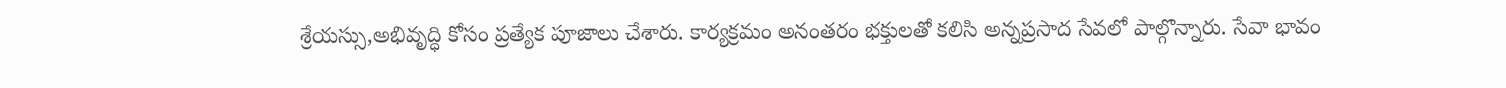శ్రేయస్సు,అభివృద్ధి కోసం ప్రత్యేక పూజాలు చేశారు. కార్యక్రమం అనంతరం భక్తులతో కలిసి అన్నప్రసాద సేవలో పాల్గొన్నారు. సేవా భావం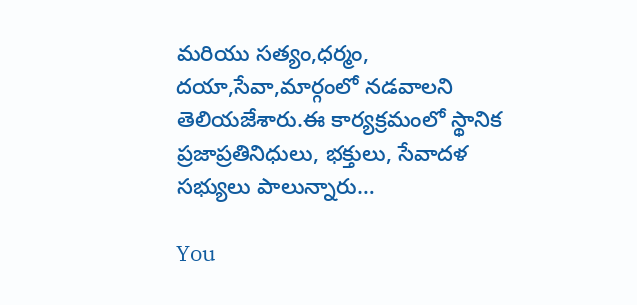మరియు సత్యం,ధర్మం, దయా,సేవా,మార్గంలో నడవాలని తెలియజేశారు.ఈ కార్యక్రమంలో స్థానిక ప్రజాప్రతినిధులు, భక్తులు, సేవాదళ సభ్యులు పాలున్నారు…

You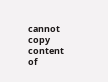cannot copy content of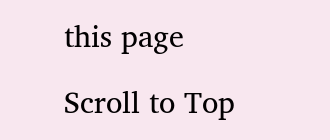this page

Scroll to Top